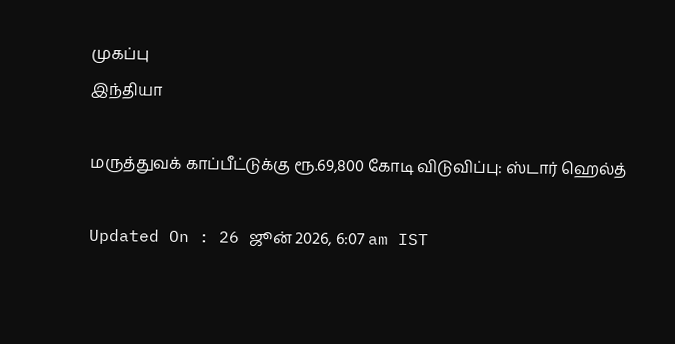முகப்பு
இந்தியா

மருத்துவக் காப்பீட்டுக்கு ரூ.69,800 கோடி விடுவிப்பு: ஸ்டார் ஹெல்த்

Updated On : 26 ஜூன் 2026, 6:07 am IST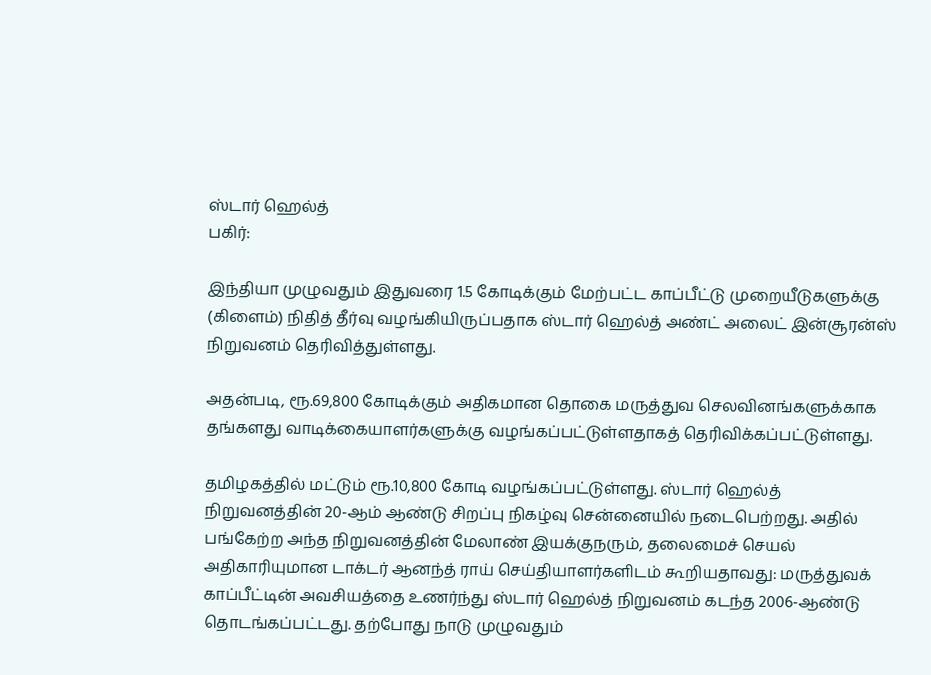ஸ்டார் ஹெல்த்
பகிர்:

இந்தியா முழுவதும் இதுவரை 1.5 கோடிக்கும் மேற்பட்ட காப்பீட்டு முறையீடுகளுக்கு (கிளைம்) நிதித் தீர்வு வழங்கியிருப்பதாக ஸ்டார் ஹெல்த் அண்ட் அலைட் இன்சூரன்ஸ் நிறுவனம் தெரிவித்துள்ளது.

அதன்படி, ரூ.69,800 கோடிக்கும் அதிகமான தொகை மருத்துவ செலவினங்களுக்காக தங்களது வாடிக்கையாளர்களுக்கு வழங்கப்பட்டுள்ளதாகத் தெரிவிக்கப்பட்டுள்ளது.

தமிழகத்தில் மட்டும் ரூ.10,800 கோடி வழங்கப்பட்டுள்ளது. ஸ்டார் ஹெல்த் நிறுவனத்தின் 20-ஆம் ஆண்டு சிறப்பு நிகழ்வு சென்னையில் நடைபெற்றது. அதில் பங்கேற்ற அந்த நிறுவனத்தின் மேலாண் இயக்குநரும், தலைமைச் செயல் அதிகாரியுமான டாக்டர் ஆனந்த் ராய் செய்தியாளர்களிடம் கூறியதாவது: மருத்துவக் காப்பீட்டின் அவசியத்தை உணர்ந்து ஸ்டார் ஹெல்த் நிறுவனம் கடந்த 2006-ஆண்டு தொடங்கப்பட்டது. தற்போது நாடு முழுவதும்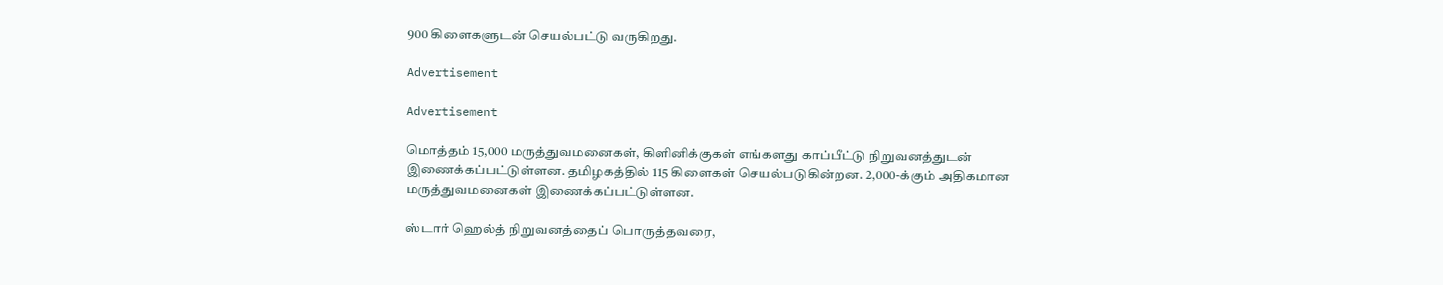900 கிளைகளுடன் செயல்பட்டு வருகிறது.

Advertisement

Advertisement

மொத்தம் 15,000 மருத்துவமனைகள், கிளினிக்குகள் எங்களது காப்பீட்டு நிறுவனத்துடன் இணைக்கப்பட்டுள்ளன. தமிழகத்தில் 115 கிளைகள் செயல்படுகின்றன. 2,000-க்கும் அதிகமான மருத்துவமனைகள் இணைக்கப்பட்டுள்ளன.

ஸ்டார் ஹெல்த் நிறுவனத்தைப் பொருத்தவரை,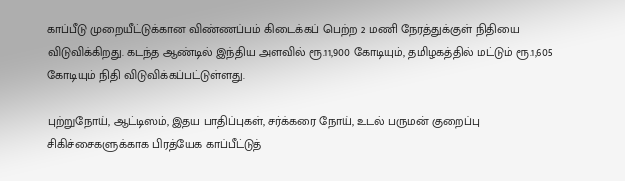காப்பீடு முறையீட்டுக்கான விண்ணப்பம் கிடைக்கப் பெற்ற 2 மணி நேரத்துக்குள் நிதியை விடுவிக்கிறது. கடந்த ஆண்டில் இந்திய அளவில் ரூ.11,900 கோடியும், தமிழகத்தில் மட்டும் ரூ.1,605 கோடியும் நிதி விடுவிக்கப்பட்டுள்ளது.

புற்றுநோய், ஆட்டிஸம், இதய பாதிப்புகள், சர்க்கரை நோய், உடல் பருமன் குறைப்பு சிகிச்சைகளுக்காக பிரத்யேக காப்பீட்டுத்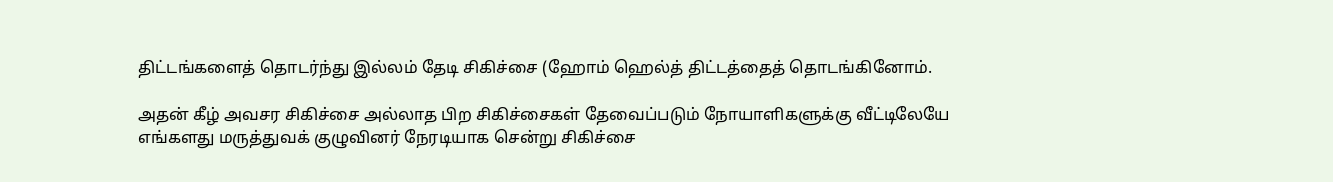திட்டங்களைத் தொடர்ந்து இல்லம் தேடி சிகிச்சை (ஹோம் ஹெல்த் திட்டத்தைத் தொடங்கினோம்.

அதன் கீழ் அவசர சிகிச்சை அல்லாத பிற சிகிச்சைகள் தேவைப்படும் நோயாளிகளுக்கு வீட்டிலேயே எங்களது மருத்துவக் குழுவினர் நேரடியாக சென்று சிகிச்சை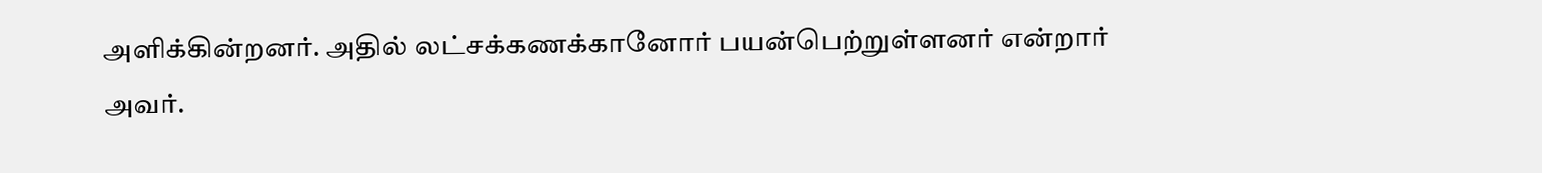அளிக்கின்றனர். அதில் லட்சக்கணக்கானோர் பயன்பெற்றுள்ளனர் என்றார் அவர்.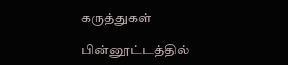கருத்துகள்

பின்னூட்டத்தில்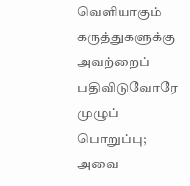வெளியாகும் கருத்துகளுக்கு அவற்றைப் பதிவிடுவோரே முழுப் பொறுப்பு; அவை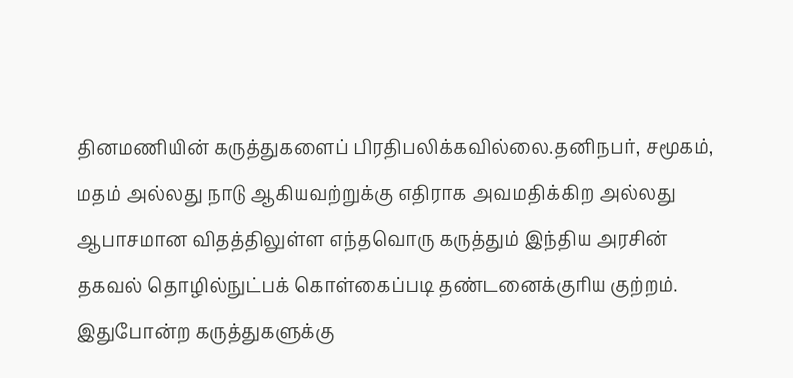தினமணியின் கருத்துகளைப் பிரதிபலிக்கவில்லை.தனிநபர், சமூகம், மதம் அல்லது நாடு ஆகியவற்றுக்கு எதிராக அவமதிக்கிற அல்லது ஆபாசமான விதத்திலுள்ள எந்தவொரு கருத்தும் இந்திய அரசின் தகவல் தொழில்நுட்பக் கொள்கைப்படி தண்டனைக்குரிய குற்றம். இதுபோன்ற கருத்துகளுக்கு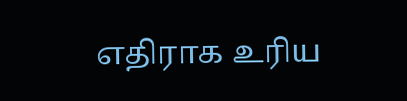எதிராக உரிய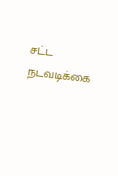சட்ட நடவடிக்கை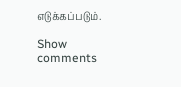எடுக்கப்படும்.

Show comments